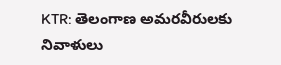KTR: తెలంగాణ అమరవీరులకు నివాళులు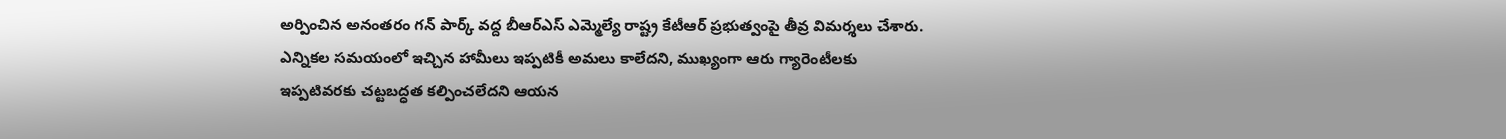అర్పించిన అనంతరం గన్ పార్క్ వద్ద బీఆర్ఎస్ ఎమ్మెల్యే రాష్ట్ర కేటీఆర్ ప్రభుత్వంపై తీవ్ర విమర్శలు చేశారు. ఎన్నికల సమయంలో ఇచ్చిన హామీలు ఇప్పటికీ అమలు కాలేదని, ముఖ్యంగా ఆరు గ్యారెంటీలకు ఇప్పటివరకు చట్టబద్ధత కల్పించలేదని ఆయన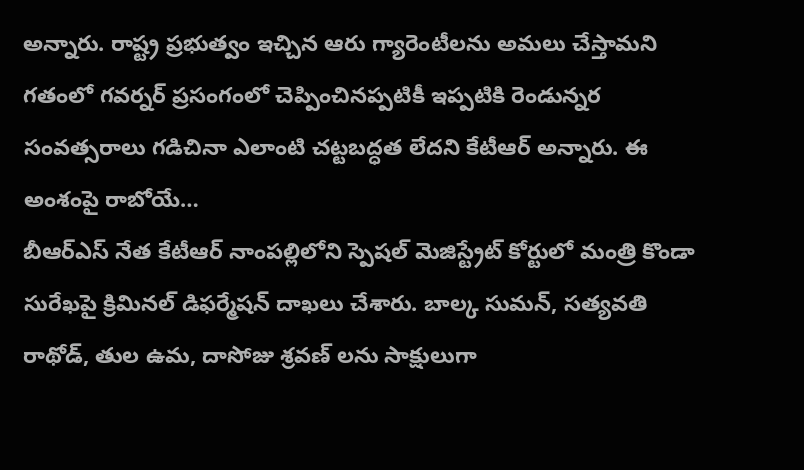అన్నారు. రాష్ట్ర ప్రభుత్వం ఇచ్చిన ఆరు గ్యారెంటీలను అమలు చేస్తామని గతంలో గవర్నర్ ప్రసంగంలో చెప్పించినప్పటికీ ఇప్పటికి రెండున్నర సంవత్సరాలు గడిచినా ఎలాంటి చట్టబద్ధత లేదని కేటీఆర్ అన్నారు. ఈ అంశంపై రాబోయే…
బీఆర్ఎస్ నేత కేటీఆర్ నాంపల్లిలోని స్పెషల్ మెజిస్ట్రేట్ కోర్టులో మంత్రి కొండా సురేఖపై క్రిమినల్ డిఫర్మేషన్ దాఖలు చేశారు. బాల్క సుమన్, సత్యవతి రాథోడ్, తుల ఉమ, దాసోజు శ్రవణ్ లను సాక్షులుగా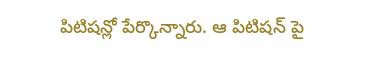పిటిషన్లో పేర్కొన్నారు. ఆ పిటిషన్ పై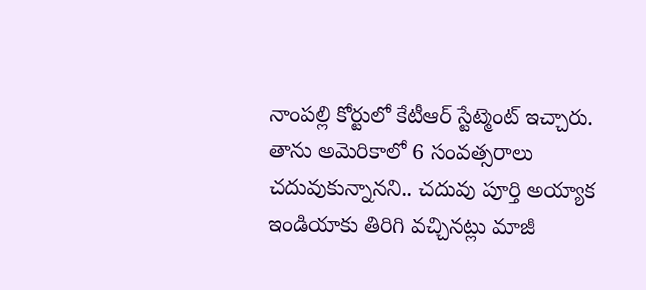నాంపల్లి కోర్టులో కేటీఆర్ స్టేట్మెంట్ ఇచ్చారు. తాను అమెరికాలో 6 సంవత్సరాలు చదువుకున్నానని.. చదువు పూర్తి అయ్యాక ఇండియాకు తిరిగి వచ్చినట్లు మాజీ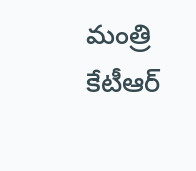మంత్రి కేటీఆర్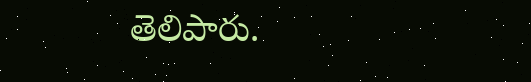తెలిపారు.